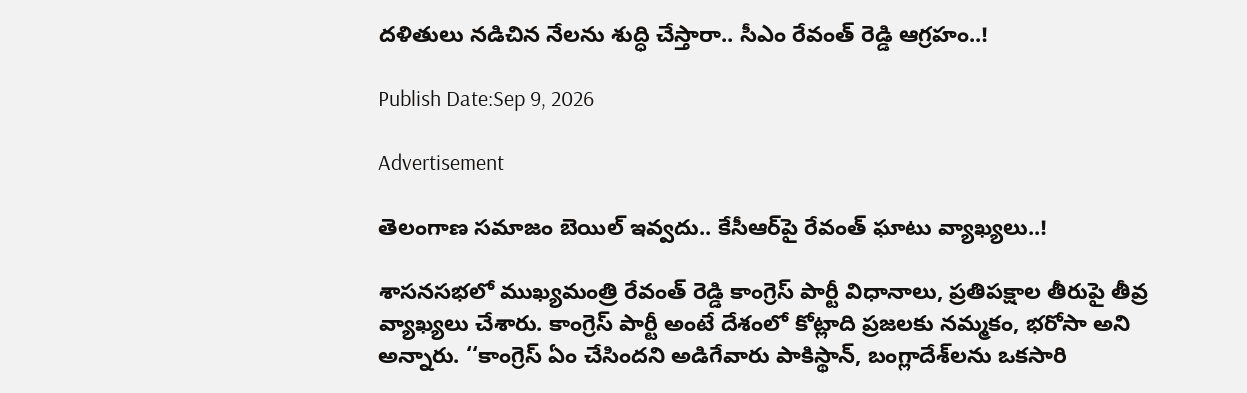దళితులు నడిచిన నేలను శుద్ధి చేస్తారా.. సీఎం రేవంత్ రెడ్డి ఆగ్రహం..!

Publish Date:Sep 9, 2026

Advertisement

తెలంగాణ సమాజం బెయిల్ ఇవ్వదు.. కేసీఆర్‌పై రేవంత్ ఘాటు వ్యాఖ్యలు..!

శాసనసభలో ముఖ్యమంత్రి రేవంత్ రెడ్డి కాంగ్రెస్ పార్టీ విధానాలు, ప్రతిపక్షాల తీరుపై తీవ్ర వ్యాఖ్యలు చేశారు. కాంగ్రెస్ పార్టీ అంటే దేశంలో కోట్లాది ప్రజలకు నమ్మకం, భరోసా అని అన్నారు. ‘‘కాంగ్రెస్ ఏం చేసిందని అడిగేవారు పాకిస్థాన్, బంగ్లాదేశ్‌లను ఒకసారి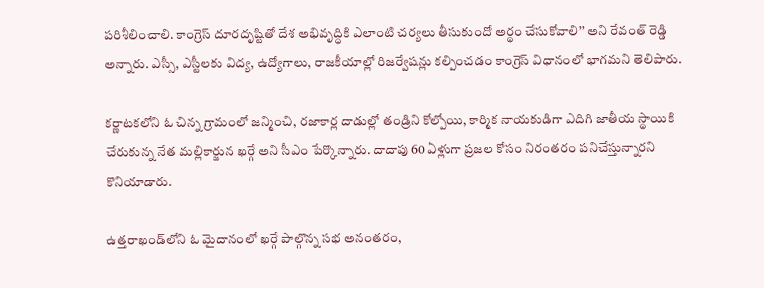పరిశీలించాలి. కాంగ్రెస్ దూరదృష్టితో దేశ అభివృద్ధికి ఎలాంటి చర్యలు తీసుకుందో అర్థం చేసుకోవాలి’’ అని రేవంత్ రెడ్డి అన్నారు. ఎస్సీ, ఎస్టీలకు విద్య, ఉద్యోగాలు, రాజకీయాల్లో రిజర్వేషన్లు కల్పించడం కాంగ్రెస్ విధానంలో భాగమని తెలిపారు.

కర్ణాటకలోని ఓ చిన్న గ్రామంలో జన్మించి, రజాకార్ల దాడుల్లో తండ్రిని కోల్పోయి, కార్మిక నాయకుడిగా ఎదిగి జాతీయ స్థాయికి చేరుకున్న నేత మల్లికార్జున ఖర్గే అని సీఎం పేర్కొన్నారు. దాదాపు 60 ఏళ్లుగా ప్రజల కోసం నిరంతరం పనిచేస్తున్నారని కొనియాడారు.

ఉత్తరాఖండ్‌లోని ఓ మైదానంలో ఖర్గే పాల్గొన్న సభ అనంతరం,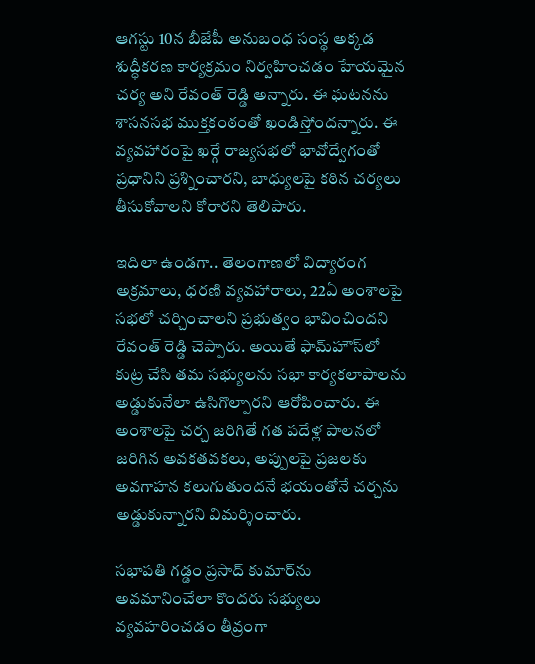ఆగస్టు 10న బీజేపీ అనుబంధ సంస్థ అక్కడ శుద్ధీకరణ కార్యక్రమం నిర్వహించడం హేయమైన చర్య అని రేవంత్ రెడ్డి అన్నారు. ఈ ఘటనను శాసనసభ ముక్తకంఠంతో ఖండిస్తోందన్నారు. ఈ వ్యవహారంపై ఖర్గే రాజ్యసభలో భావోద్వేగంతో ప్రధానిని ప్రశ్నించారని, బాధ్యులపై కఠిన చర్యలు తీసుకోవాలని కోరారని తెలిపారు.

ఇదిలా ఉండగా.. తెలంగాణలో విద్యారంగ అక్రమాలు, ధరణి వ్యవహారాలు, 22ఏ అంశాలపై సభలో చర్చించాలని ప్రభుత్వం భావించిందని రేవంత్ రెడ్డి చెప్పారు. అయితే ఫామ్‌హౌస్‌లో కుట్ర చేసి తమ సభ్యులను సభా కార్యకలాపాలను అడ్డుకునేలా ఉసిగొల్పారని ఆరోపించారు. ఈ అంశాలపై చర్చ జరిగితే గత పదేళ్ల పాలనలో జరిగిన అవకతవకలు, అప్పులపై ప్రజలకు అవగాహన కలుగుతుందనే భయంతోనే చర్చను అడ్డుకున్నారని విమర్శించారు.

సభాపతి గడ్డం ప్రసాద్ కుమార్‌ను అవమానించేలా కొందరు సభ్యులు వ్యవహరించడం తీవ్రంగా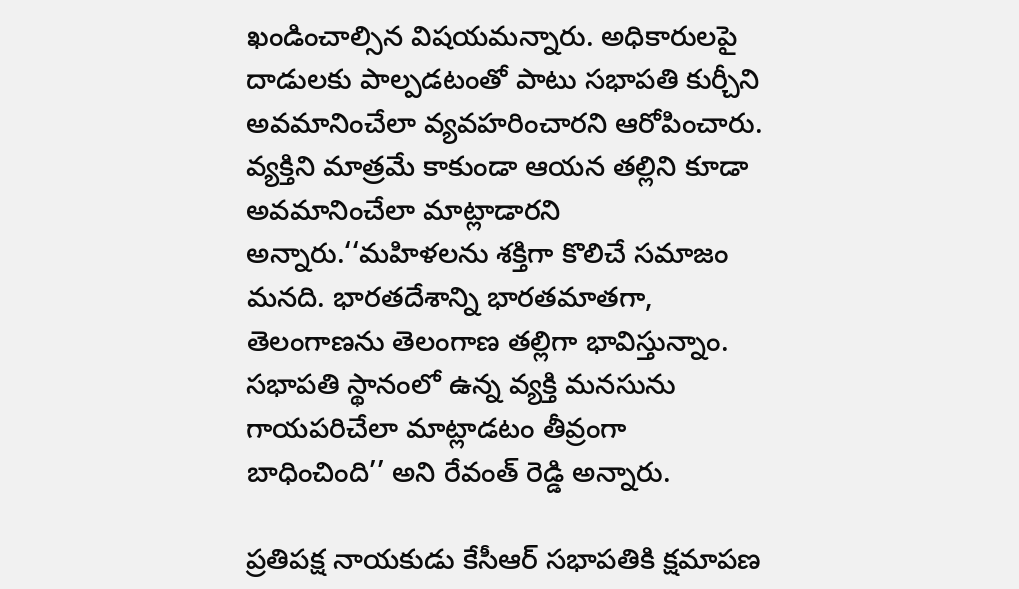ఖండించాల్సిన విషయమన్నారు. అధికారులపై దాడులకు పాల్పడటంతో పాటు సభాపతి కుర్చీని అవమానించేలా వ్యవహరించారని ఆరోపించారు. వ్యక్తిని మాత్రమే కాకుండా ఆయన తల్లిని కూడా అవమానించేలా మాట్లాడారని అన్నారు.‘‘మహిళలను శక్తిగా కొలిచే సమాజం మనది. భారతదేశాన్ని భారతమాతగా, తెలంగాణను తెలంగాణ తల్లిగా భావిస్తున్నాం. సభాపతి స్థానంలో ఉన్న వ్యక్తి మనసును గాయపరిచేలా మాట్లాడటం తీవ్రంగా బాధించింది’’ అని రేవంత్ రెడ్డి అన్నారు.

ప్రతిపక్ష నాయకుడు కేసీఆర్ సభాపతికి క్షమాపణ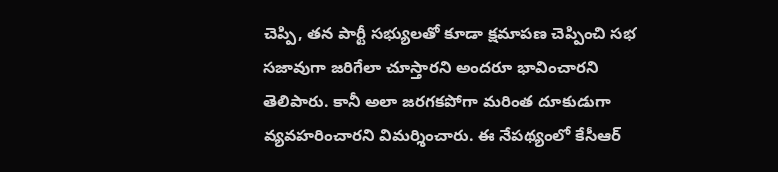చెప్పి, తన పార్టీ సభ్యులతో కూడా క్షమాపణ చెప్పించి సభ సజావుగా జరిగేలా చూస్తారని అందరూ భావించారని తెలిపారు. కానీ అలా జరగకపోగా మరింత దూకుడుగా వ్యవహరించారని విమర్శించారు. ఈ నేపథ్యంలో కేసీఆర్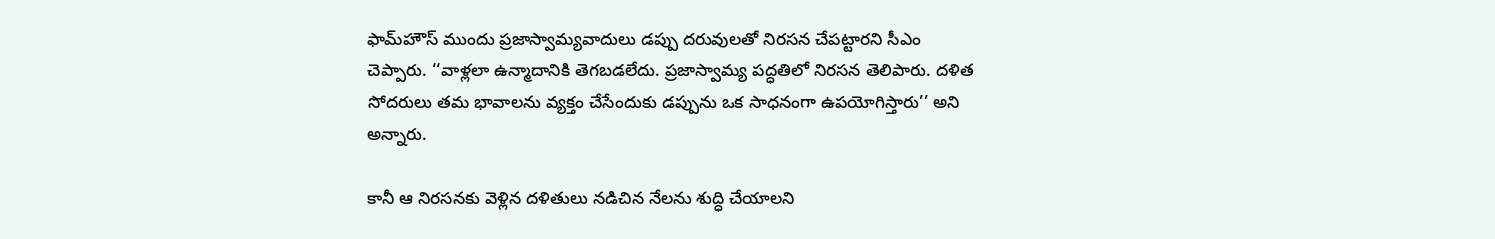ఫామ్‌హౌస్ ముందు ప్రజాస్వామ్యవాదులు డప్పు దరువులతో నిరసన చేపట్టారని సీఎం చెప్పారు. ‘‘వాళ్లలా ఉన్మాదానికి తెగబడలేదు. ప్రజాస్వామ్య పద్ధతిలో నిరసన తెలిపారు. దళిత సోదరులు తమ భావాలను వ్యక్తం చేసేందుకు డప్పును ఒక సాధనంగా ఉపయోగిస్తారు’’ అని అన్నారు.

కానీ ఆ నిరసనకు వెళ్లిన దళితులు నడిచిన నేలను శుద్ధి చేయాలని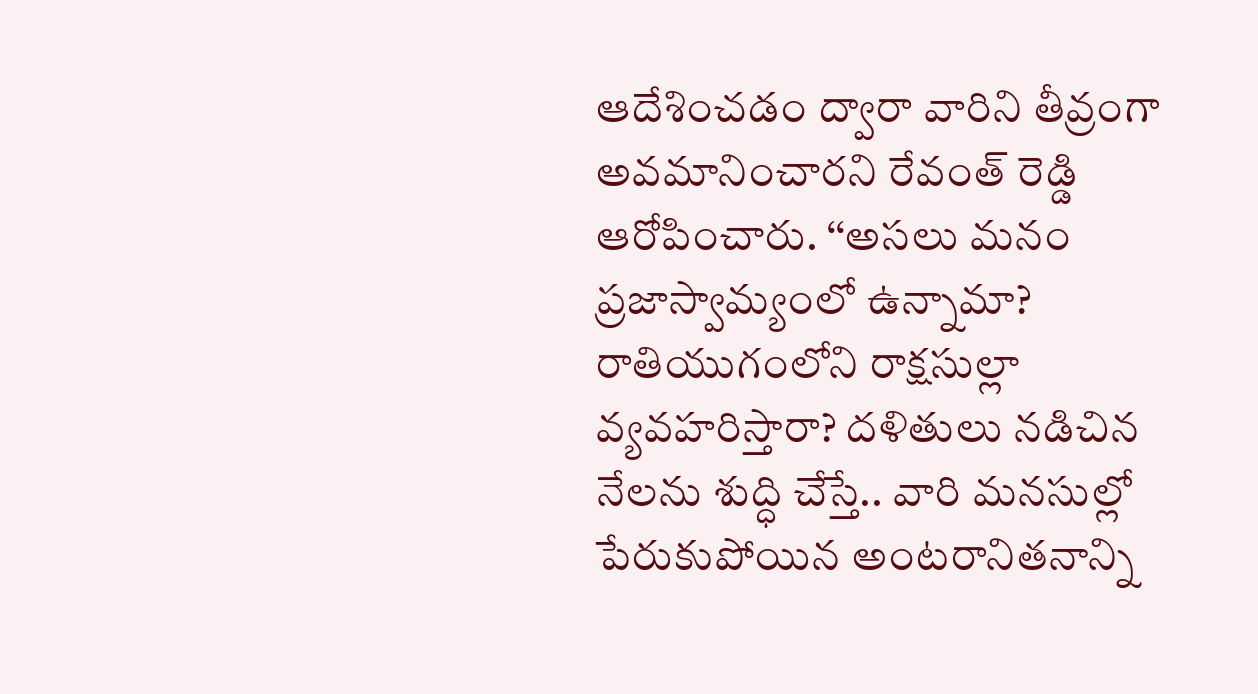ఆదేశించడం ద్వారా వారిని తీవ్రంగా అవమానించారని రేవంత్ రెడ్డి ఆరోపించారు. ‘‘అసలు మనం ప్రజాస్వామ్యంలో ఉన్నామా? రాతియుగంలోని రాక్షసుల్లా వ్యవహరిస్తారా? దళితులు నడిచిన నేలను శుద్ధి చేస్తే.. వారి మనసుల్లో పేరుకుపోయిన అంటరానితనాన్ని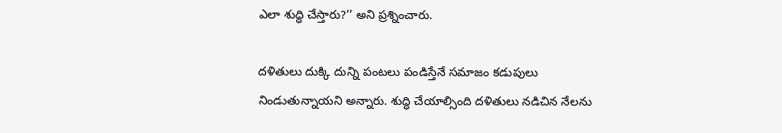ఎలా శుద్ధి చేస్తారు?’’ అని ప్రశ్నించారు.

దళితులు దుక్కి దున్ని పంటలు పండిస్తేనే సమాజం కడుపులు నిండుతున్నాయని అన్నారు. శుద్ధి చేయాల్సింది దళితులు నడిచిన నేలను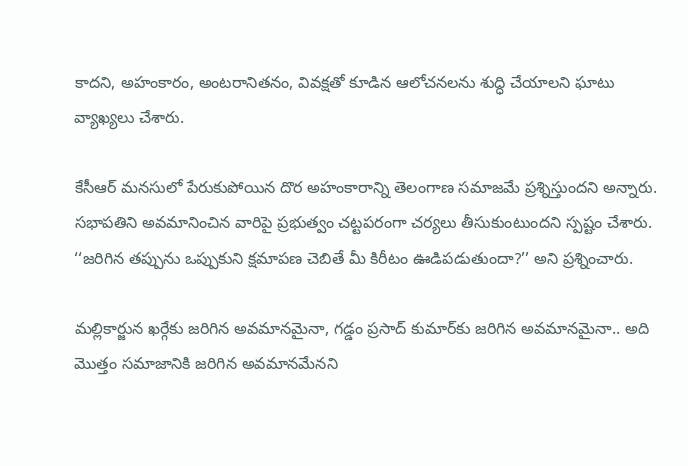కాదని, అహంకారం, అంటరానితనం, వివక్షతో కూడిన ఆలోచనలను శుద్ధి చేయాలని ఘాటు వ్యాఖ్యలు చేశారు.

కేసీఆర్ మనసులో పేరుకుపోయిన దొర అహంకారాన్ని తెలంగాణ సమాజమే ప్రశ్నిస్తుందని అన్నారు. సభాపతిని అవమానించిన వారిపై ప్రభుత్వం చట్టపరంగా చర్యలు తీసుకుంటుందని స్పష్టం చేశారు.
‘‘జరిగిన తప్పును ఒప్పుకుని క్షమాపణ చెబితే మీ కిరీటం ఊడిపడుతుందా?’’ అని ప్రశ్నించారు.

మల్లికార్జున ఖర్గేకు జరిగిన అవమానమైనా, గడ్డం ప్రసాద్ కుమార్‌కు జరిగిన అవమానమైనా.. అది మొత్తం సమాజానికి జరిగిన అవమానమేనని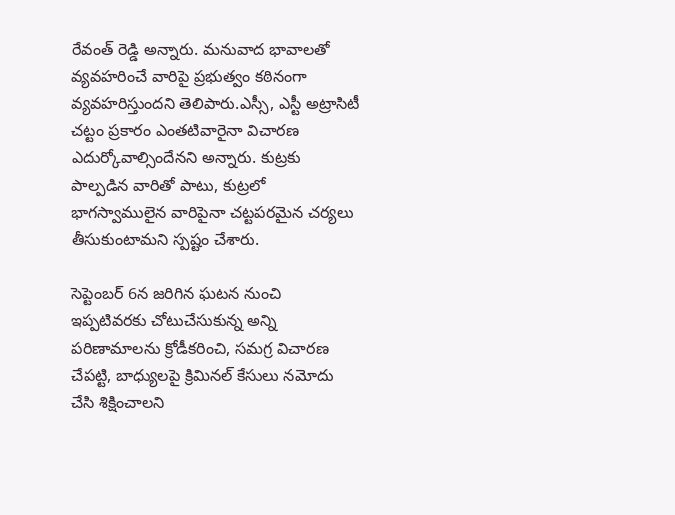రేవంత్ రెడ్డి అన్నారు. మనువాద భావాలతో వ్యవహరించే వారిపై ప్రభుత్వం కఠినంగా వ్యవహరిస్తుందని తెలిపారు.ఎస్సీ, ఎస్టీ అట్రాసిటీ చట్టం ప్రకారం ఎంతటివారైనా విచారణ ఎదుర్కోవాల్సిందేనని అన్నారు. కుట్రకు పాల్పడిన వారితో పాటు, కుట్రలో భాగస్వాములైన వారిపైనా చట్టపరమైన చర్యలు తీసుకుంటామని స్పష్టం చేశారు.

సెప్టెంబర్ 6న జరిగిన ఘటన నుంచి ఇప్పటివరకు చోటుచేసుకున్న అన్ని పరిణామాలను క్రోడీకరించి, సమగ్ర విచారణ చేపట్టి, బాధ్యులపై క్రిమినల్ కేసులు నమోదు చేసి శిక్షించాలని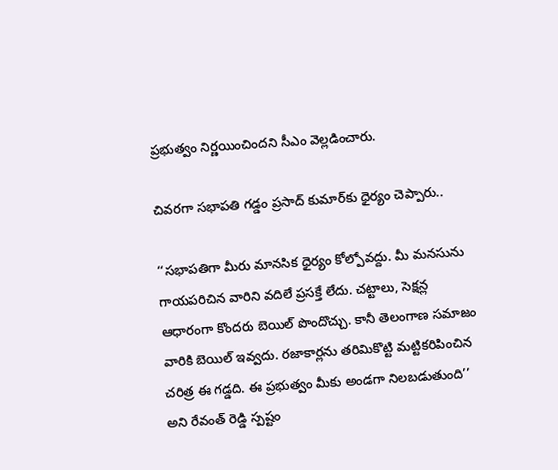ప్రభుత్వం నిర్ణయించిందని సీఎం వెల్లడించారు.

చివరగా సభాపతి గడ్డం ప్రసాద్ కుమార్‌కు ధైర్యం చెప్పారు..

‘‘సభాపతిగా మీరు మానసిక ధైర్యం కోల్పోవద్దు. మీ మనసును గాయపరిచిన వారిని వదిలే ప్రసక్తే లేదు. చట్టాలు, సెక్షన్ల ఆధారంగా కొందరు బెయిల్ పొందొచ్చు. కానీ తెలంగాణ సమాజం వారికి బెయిల్ ఇవ్వదు. రజాకార్లను తరిమికొట్టి మట్టికరిపించిన చరిత్ర ఈ గడ్డది. ఈ ప్రభుత్వం మీకు అండగా నిలబడుతుంది’’ అని రేవంత్ రెడ్డి స్పష్టం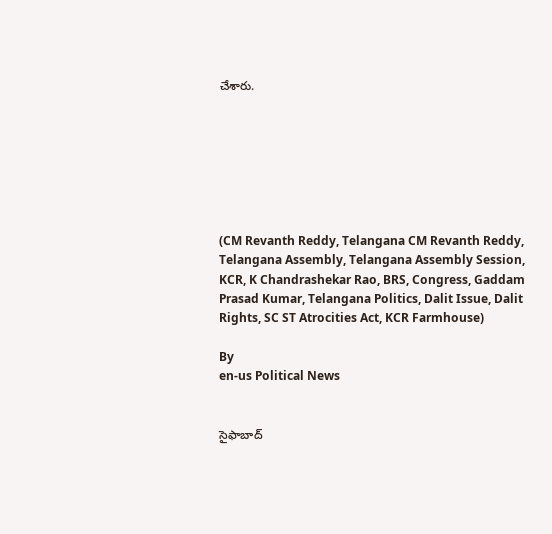చేశారు.







(CM Revanth Reddy, Telangana CM Revanth Reddy, Telangana Assembly, Telangana Assembly Session, KCR, K Chandrashekar Rao, BRS, Congress, Gaddam Prasad Kumar, Telangana Politics, Dalit Issue, Dalit Rights, SC ST Atrocities Act, KCR Farmhouse)

By
en-us Political News


సైఫాబాద్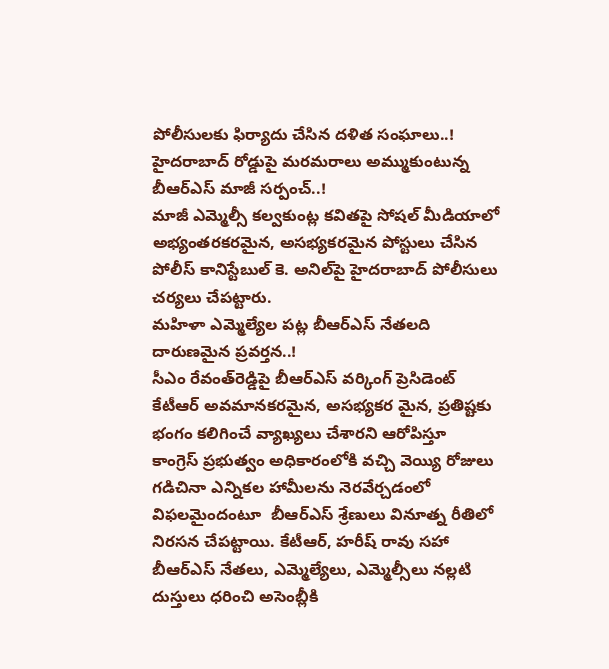పోలీసులకు ఫిర్యాదు చేసిన దళిత సంఘాలు..!
హైదరాబాద్ రోడ్డుపై మరమరాలు అమ్ముకుంటున్న బీఆర్ఎస్ మాజీ సర్పంచ్..!
మాజీ ఎమ్మెల్సీ కల్వకుంట్ల కవితపై సోషల్ మీడియాలో అభ్యంతరకరమైన, అసభ్యకరమైన పోస్టులు చేసిన పోలీస్ కానిస్టేబుల్ కె. అనిల్‌పై హైదరాబాద్ పోలీసులు చర్యలు చేపట్టారు.
మహిళా ఎమ్మెల్యేల పట్ల బీఆర్ఎస్ నేతలది దారుణమైన ప్రవర్తన..!
సీఎం రేవంత్‌రెడ్డిపై బీఆర్‌ఎస్ వర్కింగ్ ప్రెసిడెంట్ కేటీఆర్ అవమానకరమైన, అసభ్యకర మైన, ప్రతిష్టకు భంగం కలిగించే వ్యాఖ్యలు చేశారని ఆరోపిస్తూ
కాంగ్రెస్ ప్రభుత్వం అధికారంలోకి వచ్చి వెయ్యి రోజులు గడిచినా ఎన్నికల హామీలను నెరవేర్చడంలో విఫలమైందంటూ  బీఆర్ఎస్ శ్రేణులు వినూత్న రీతిలో నిరసన చేపట్టాయి. కేటీఆర్, హరీష్ రావు సహా  బీఆర్ఎస్ నేతలు, ఎమ్మెల్యేలు, ఎమ్మెల్సీలు నల్లటి దుస్తులు ధరించి అసెంబ్లీకి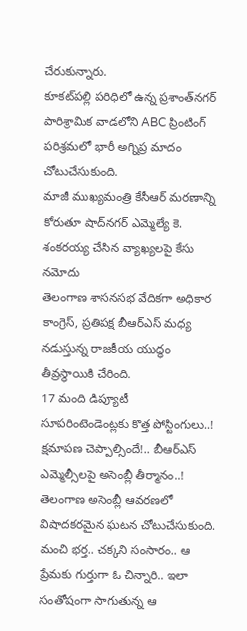చేరుకున్నారు.
కూకట్‌పల్లి పరిధిలో ఉన్న ప్రశాంత్‌నగర్ పారిశ్రామిక వాడలోని ABC ప్రింటింగ్ పరిశ్రమలో భారీ అగ్నిప్ర మాదం చోటుచేసుకుంది.
మాజీ ముఖ్యమంత్రి కేసీఆర్‌ మరణాన్ని కోరుతూ షాద్‌నగర్‌ ఎమ్మెల్యే కె. శంకరయ్య చేసిన వ్యాఖ్యలపై కేసు నమోదు
తెలంగాణ శాసనసభ వేదికగా అధికార కాంగ్రెస్, ప్రతిపక్ష బీఆర్ఎస్ మధ్య నడుస్తున్న రాజకీయ యుద్ధం తీవ్రస్థాయికి చేరింది.
17 మంది డిప్యూటీ సూపరింటెండెంట్లకు కొత్త పోస్టింగులు..!
క్షమాపణ చెప్పాల్సిందే!.. బీఆర్ఎస్ ఎమ్మెల్సీలపై అసెంబ్లీ తీర్మానం..!
తెలంగాణ అసెంబ్లీ ఆవరణలో విషాదకరమైన ఘటన చోటుచేసుకుంది.
మంచి భర్త.. చక్కని సంసారం.. ఆ ప్రేమకు గుర్తుగా ఓ చిన్నారి.. ఇలా సంతోషంగా సాగుతున్న ఆ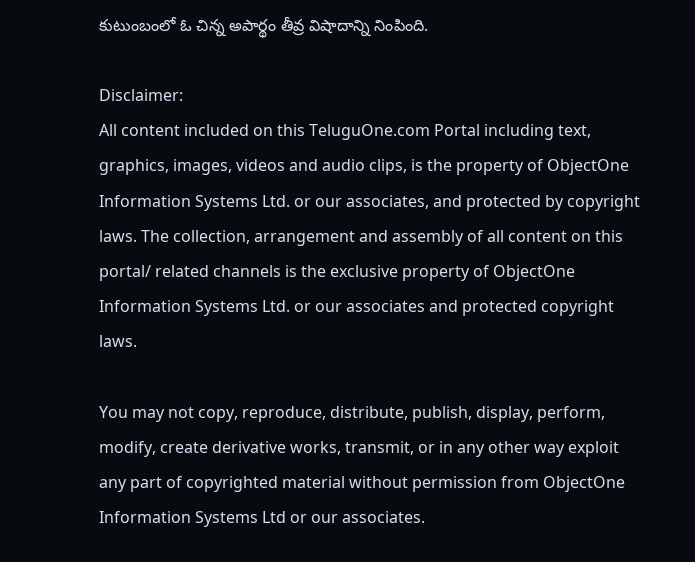కుటుంబంలో ఓ చిన్న అపార్థం తీవ్ర విషాదాన్ని నింపింది.

Disclaimer:
All content included on this TeluguOne.com Portal including text, graphics, images, videos and audio clips, is the property of ObjectOne Information Systems Ltd. or our associates, and protected by copyright laws. The collection, arrangement and assembly of all content on this portal/ related channels is the exclusive property of ObjectOne Information Systems Ltd. or our associates and protected copyright laws.

You may not copy, reproduce, distribute, publish, display, perform, modify, create derivative works, transmit, or in any other way exploit any part of copyrighted material without permission from ObjectOne Information Systems Ltd or our associates.